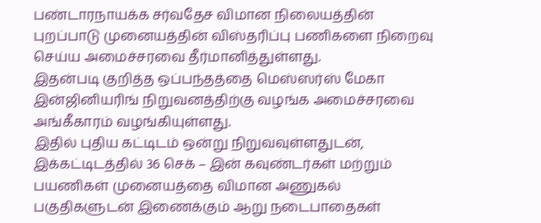பண்டாரநாயக்க சர்வதேச விமான நிலையத்தின் புறப்பாடு முனையத்தின் விஸ்தரிப்பு பணிகளை நிறைவு செய்ய அமைச்சரவை தீர்மானித்துள்ளது.
இதன்படி குறித்த ஒப்பந்தத்தை மெஸ்ஸர்ஸ் மேகா இன்ஜினியரிங் நிறுவனத்திற்கு வழங்க அமைச்சரவை அங்கீகாரம் வழங்கியுள்ளது.
இதில் புதிய கட்டிடம் ஒன்று நிறுவவுள்ளதுடன், இக்கட்டிடத்தில் 36 செக் – இன் கவுண்டர்கள் மற்றும் பயணிகள் முனையத்தை விமான அணுகல் பகுதிகளுடன் இணைக்கும் ஆறு நடைபாதைகள்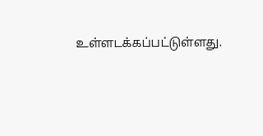உள்ளடக்கப்பட்டுள்ளது.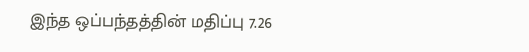இந்த ஒப்பந்தத்தின் மதிப்பு 7.26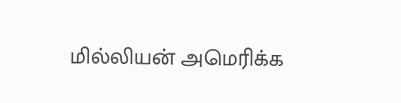மில்லியன் அமெரிக்க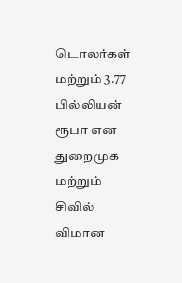டொலர்கள் மற்றும் 3.77 பில்லியன் ரூபா என துறைமுக மற்றும் சிவில் விமான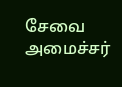சேவை அமைச்சர்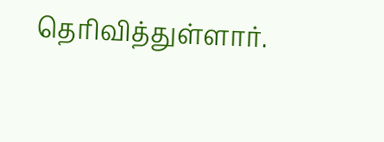தெரிவித்துள்ளார்.